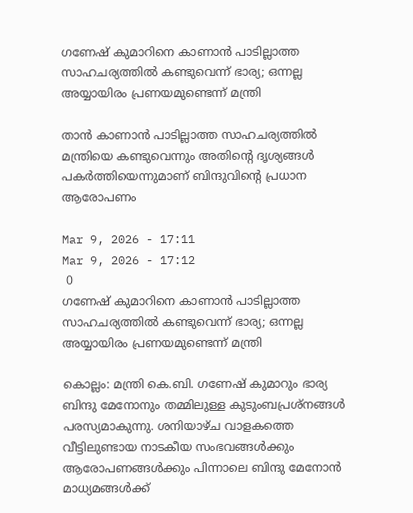ഗണേഷ് കുമാറിനെ കാണാൻ പാടില്ലാത്ത സാഹചര്യത്തിൽ കണ്ടുവെന്ന് ഭാര്യ; ഒന്നല്ല അയ്യായിരം പ്രണയമുണ്ടെന്ന് മന്ത്രി

താൻ കാണാൻ പാടില്ലാത്ത സാഹചര്യത്തിൽ മന്ത്രിയെ കണ്ടുവെന്നും അതിന്റെ ദൃശ്യങ്ങൾ പകർത്തിയെന്നുമാണ് ബിന്ദുവിന്റെ പ്രധാന ആരോപണം

Mar 9, 2026 - 17:11
Mar 9, 2026 - 17:12
 0
ഗണേഷ് കുമാറിനെ കാണാൻ പാടില്ലാത്ത സാഹചര്യത്തിൽ കണ്ടുവെന്ന് ഭാര്യ; ഒന്നല്ല അയ്യായിരം പ്രണയമുണ്ടെന്ന് മന്ത്രി

കൊല്ലം: മന്ത്രി കെ.ബി. ഗണേഷ് കുമാറും ഭാര്യ ബിന്ദു മേനോനും തമ്മിലുള്ള കുടുംബപ്രശ്നങ്ങൾ പരസ്യമാകുന്നു. ശനിയാഴ്ച വാളകത്തെ വീട്ടിലുണ്ടായ നാടകീയ സംഭവങ്ങൾക്കും ആരോപണങ്ങൾക്കും പിന്നാലെ ബിന്ദു മേനോൻ മാധ്യമങ്ങൾക്ക്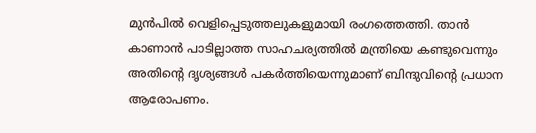മുൻപിൽ വെളിപ്പെടുത്തലുകളുമായി രംഗത്തെത്തി. താൻ കാണാൻ പാടില്ലാത്ത സാഹചര്യത്തിൽ മന്ത്രിയെ കണ്ടുവെന്നും അതിന്റെ ദൃശ്യങ്ങൾ പകർത്തിയെന്നുമാണ് ബിന്ദുവിന്റെ പ്രധാന ആരോപണം.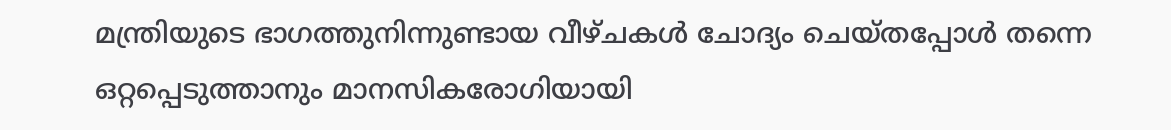മന്ത്രിയുടെ ഭാഗത്തുനിന്നുണ്ടായ വീഴ്ചകൾ ചോദ്യം ചെയ്തപ്പോൾ തന്നെ ഒറ്റപ്പെടുത്താനും മാനസികരോഗിയായി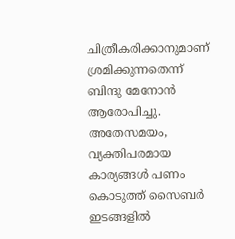ചിത്രീകരിക്കാനുമാണ് ശ്രമിക്കുന്നതെന്ന് ബിന്ദു മേനോൻ ആരോപിച്ചു. അതേസമയം, വ്യക്തിപരമായ കാര്യങ്ങൾ പണം കൊടുത്ത് സൈബർ ഇടങ്ങളിൽ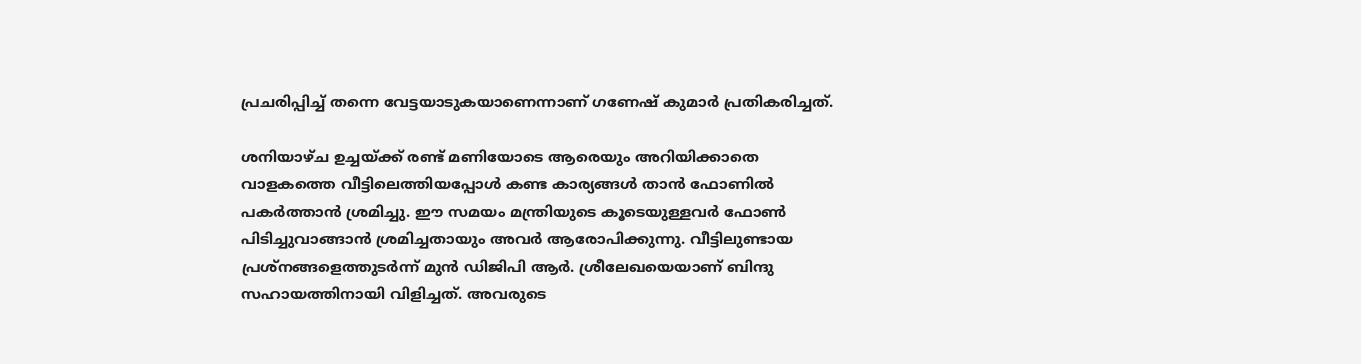പ്രചരിപ്പിച്ച് തന്നെ വേട്ടയാടുകയാണെന്നാണ് ഗണേഷ് കുമാർ പ്രതികരിച്ചത്.

ശനിയാഴ്ച ഉച്ചയ്ക്ക് രണ്ട് മണിയോടെ ആരെയും അറിയിക്കാതെ വാളകത്തെ വീട്ടിലെത്തിയപ്പോൾ കണ്ട കാര്യങ്ങൾ താൻ ഫോണിൽ പകർത്താൻ ശ്രമിച്ചു. ഈ സമയം മന്ത്രിയുടെ കൂടെയുള്ളവർ ഫോൺ പിടിച്ചുവാങ്ങാൻ ശ്രമിച്ചതായും അവർ ആരോപിക്കുന്നു. വീട്ടിലുണ്ടായ പ്രശ്നങ്ങളെത്തുടർന്ന് മുൻ ഡിജിപി ആർ. ശ്രീലേഖയെയാണ് ബിന്ദു സഹായത്തിനായി വിളിച്ചത്. അവരുടെ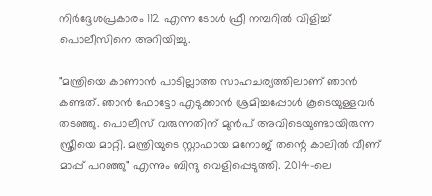നിർദ്ദേശപ്രകാരം 112 എന്ന ടോൾ ഫ്രീ നമ്പറിൽ വിളിച്ച് പൊലീസിനെ അറിയിച്ചു.

"മന്ത്രിയെ കാണാൻ പാടില്ലാത്ത സാഹചര്യത്തിലാണ് ഞാൻ കണ്ടത്. ഞാൻ ഫോട്ടോ എടുക്കാൻ ശ്രമിച്ചപ്പോൾ കൂടെയുള്ളവർ തടഞ്ഞു. പൊലീസ് വരുന്നതിന് മുൻപ് അവിടെയുണ്ടായിരുന്ന സ്ത്രീയെ മാറ്റി. മന്ത്രിയുടെ സ്റ്റാഫായ മനോജ് തന്റെ കാലിൽ വീണ് മാപ്പ് പറഞ്ഞു" എന്നും ബിന്ദു വെളിപ്പെടുത്തി. 2014-ലെ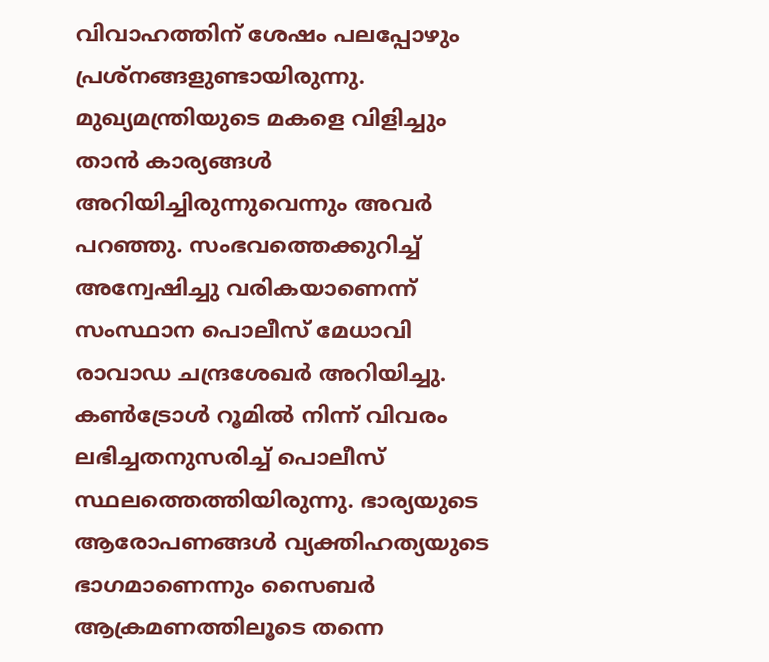വിവാഹത്തിന് ശേഷം പലപ്പോഴും പ്രശ്നങ്ങളുണ്ടായിരുന്നു. മുഖ്യമന്ത്രിയുടെ മകളെ വിളിച്ചും താൻ കാര്യങ്ങൾ അറിയിച്ചിരുന്നുവെന്നും അവർ പറഞ്ഞു. സംഭവത്തെക്കുറിച്ച് അന്വേഷിച്ചു വരികയാണെന്ന് സംസ്ഥാന പൊലീസ് മേധാവി രാവാഡ ചന്ദ്രശേഖർ അറിയിച്ചു. കൺട്രോൾ റൂമിൽ നിന്ന് വിവരം ലഭിച്ചതനുസരിച്ച് പൊലീസ് സ്ഥലത്തെത്തിയിരുന്നു. ഭാര്യയുടെ ആരോപണങ്ങൾ വ്യക്തിഹത്യയുടെ ഭാഗമാണെന്നും സൈബർ ആക്രമണത്തിലൂടെ തന്നെ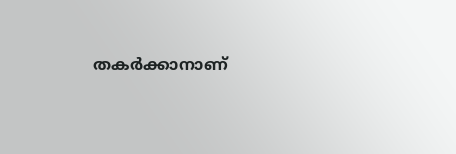തകർക്കാനാണ്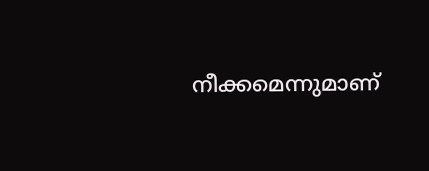നീക്കമെന്നുമാണ്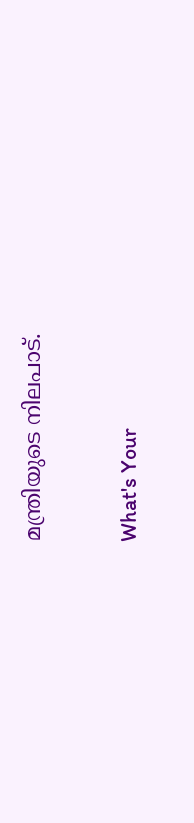മന്ത്രിയുടെ നിലപാട്.

What's Your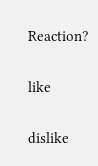Reaction?

like

dislike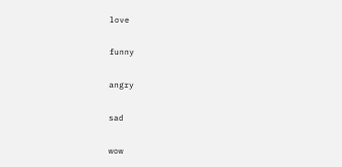love

funny

angry

sad

wow